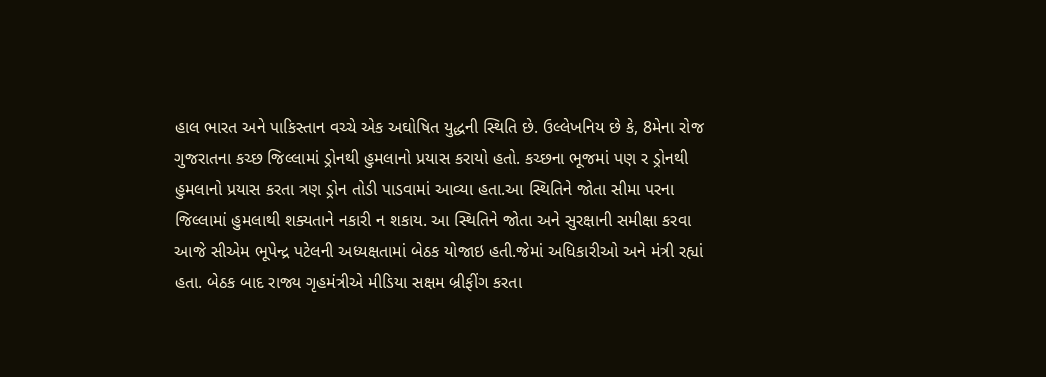હાલ ભારત અને પાકિસ્તાન વચ્ચે એક અઘોષિત યુદ્ધની સ્થિતિ છે. ઉલ્લેખનિય છે કે, 8મેના રોજ ગુજરાતના કચ્છ જિલ્લામાં ડ્રોનથી હુમલાનો પ્રયાસ કરાયો હતો. કચ્છના ભૂજમાં પણ ર ડ્રોનથી હુમલાનો પ્રયાસ કરતા ત્રણ ડ્રોન તોડી પાડવામાં આવ્યા હતા.આ સ્થિતિને જોતા સીમા પરના જિલ્લામાં હુમલાથી શક્યતાને નકારી ન શકાય. આ સ્થિતિને જોતા અને સુરક્ષાની સમીક્ષા કરવા આજે સીએમ ભૂપેન્દ્ર પટેલની અધ્યક્ષતામાં બેઠક યોજાઇ હતી.જેમાં અધિકારીઓ અને મંત્રી રહ્યાં હતા. બેઠક બાદ રાજ્ય ગૃહમંત્રીએ મીડિયા સક્ષમ બ્રીફીંગ કરતા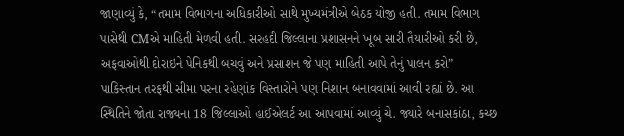જાણાવ્યું કે, “તમામ વિભાગના અધિકારીઓ સાથે મુખ્યમંત્રીએ બેઠક યોજી હતી. તમામ વિભાગ પાસેથી CMએ માહિતી મેળવી હતી. સરહદી જિલ્લાના પ્રશાસનને ખૂબ સારી તૈયારીઓ કરી છે, અફવાઓથી દોરાઇને પેનિકથી બચવું અને પ્રસાશન જે પણ માહિતી આપે તેનું પાલન કરો”
પાકિસ્તાન તરફથી સીમા પરના રહેણાંક વિસ્તારોને પણ નિશાન બનાવવામાં આવી રહ્યાં છે. આ સ્થિતિને જોતા રાજ્યના 18 જિલ્લાઓ હાઈએલર્ટ આ આપવામાં આવ્યું ચે. જ્યારે બનાસકાંઠા, કચ્છ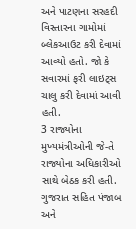અને પાટણના સરહદી વિસ્તારના ગામોમાં બ્લેકઆઉટ કરી દેવામાં આવ્યો હતો. જો કે સવારમાં ફરી લાઇટ્સ ચાલુ કરી દેવામાં આવી હતી.
3 રાજ્યોના મુખ્યમંત્રીઓની જે-તે રાજ્યોના અધિકારીઓ સાથે બેઠક કરી હતી. ગુજરાત સહિત પંજાબ અને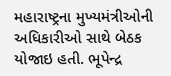મહારાષ્ટ્રના મુખ્યમંત્રીઓની અધિકારીઓ સાથે બેઠક યોજાઇ હતી. ભૂપેન્દ્ર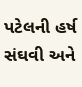પટેલની હર્ષ સંઘવી અને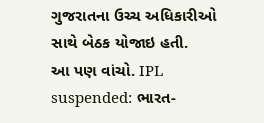ગુજરાતના ઉચ્ચ અધિકારીઓ સાથે બેઠક યોજાઇ હતી.
આ પણ વાંચો. IPL suspended: ભારત-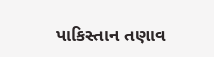પાકિસ્તાન તણાવ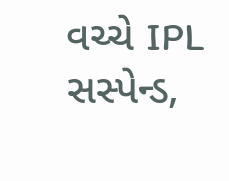વચ્ચે IPL સસ્પેન્ડ,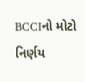BCCIનો મોટો નિર્ણય